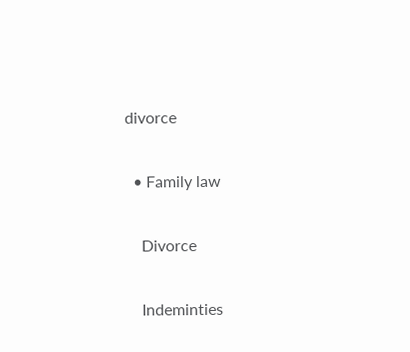divorce

  • Family law

    Divorce

    Indeminties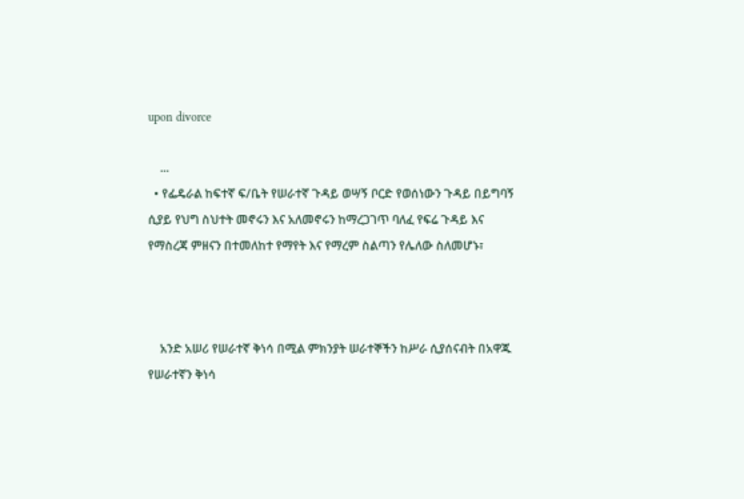upon divorce

    ...
  • የፌዴራል ከፍተኛ ፍ/ቤት የሠራተኛ ጉዳይ ወሣኝ ቦርድ የወሰነውን ጉዳይ በይግባኝ ሲያይ የህግ ስህተት መኖሩን እና አለመኖሩን ከማረጋገጥ ባለፈ የፍሬ ጉዳይ እና የማስረጃ ምዘናን በተመለከተ የማየት እና የማረም ስልጣን የሌለው ስለመሆኑ፣



    አንድ አሠሪ የሠራተኛ ቅነሳ በሚል ምክንያት ሠራተኞችን ከሥራ ሲያሰናብት በአዋጁ የሠራተኛን ቅነሳ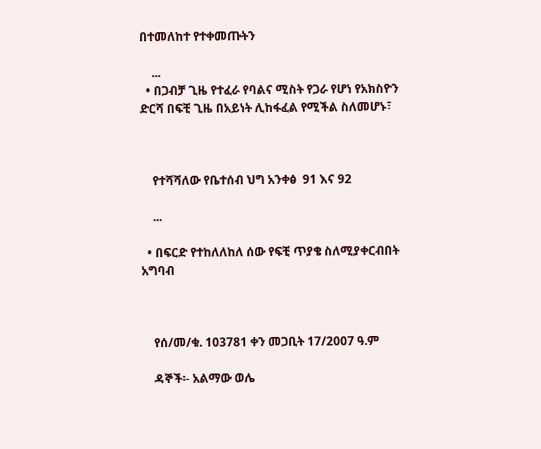በተመለከተ የተቀመጡትን

    ...
  • በጋብቻ ጊዜ የተፈራ የባልና ሚስት የጋራ የሆነ የአክስዮን ድርሻ በፍቺ ጊዜ በአይነት ሊከፋፈል የሚችል ስለመሆኑ፣



    የተሻሻለው የቤተሰብ ህግ አንቀፅ  91 እና 92

    ...

  • በፍርድ የተከለለከለ ሰው የፍቺ ጥያቄ ስለሚያቀርብበት አግባብ



    የሰ/መ/ቁ. 103781 ቀን መጋቢት 17/2007 ዓ.ም

    ዳኞች፡- አልማው ወሌ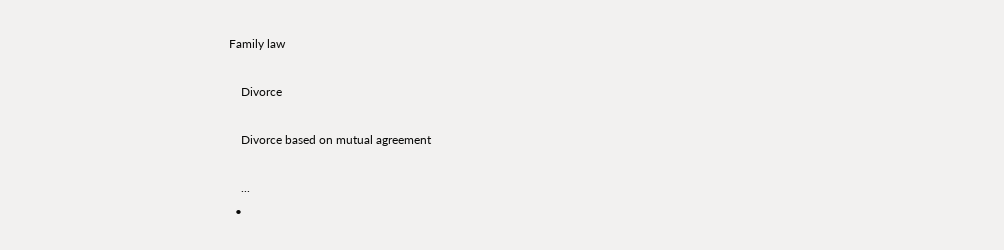Family law

    Divorce

    Divorce based on mutual agreement

    ...
  •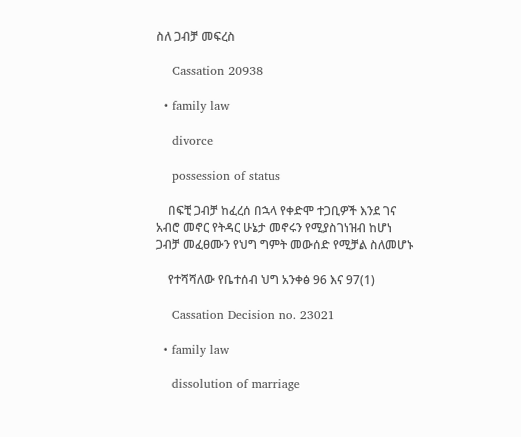ስለ ጋብቻ መፍረስ

    Cassation 20938

  • family law

    divorce

    possession of status

    በፍቺ ጋብቻ ከፈረሰ በኋላ የቀድሞ ተጋቢዎች እንደ ገና አብሮ መኖር የትዳር ሁኔታ መኖሩን የሚያስገነዝብ ከሆነ ጋብቻ መፈፀሙን የህግ ግምት መውሰድ የሚቻል ስለመሆኑ

    የተሻሻለው የቤተሰብ ህግ አንቀፅ 96 እና 97(1)

    Cassation Decision no. 23021

  • family law

    dissolution of marriage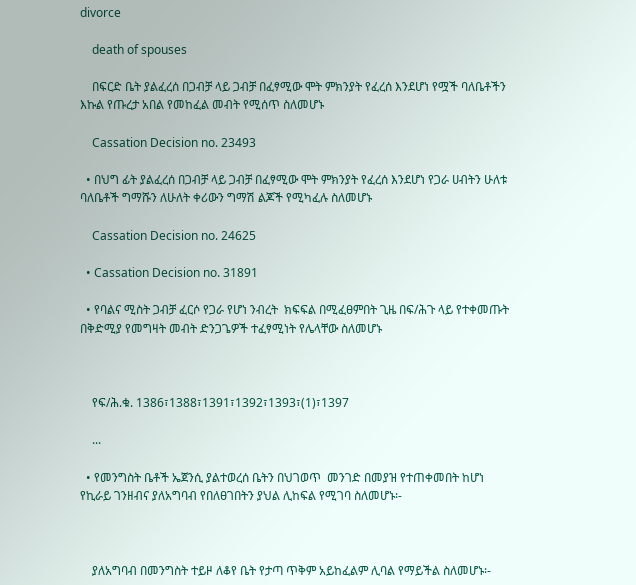divorce

    death of spouses

    በፍርድ ቤት ያልፈረሰ በጋብቻ ላይ ጋብቻ በፈፃሚው ሞት ምክንያት የፈረሰ እንደሆነ የሟች ባለቤቶችን እኩል የጡረታ አበል የመከፈል መብት የሚሰጥ ስለመሆኑ

    Cassation Decision no. 23493

  • በህግ ፊት ያልፈረሰ በጋብቻ ላይ ጋብቻ በፈፃሚው ሞት ምክንያት የፈረሰ እንደሆነ የጋራ ሀብትን ሁለቱ ባለቤቶች ግማሹን ለሁለት ቀሪውን ግማሽ ልጆች የሚካፈሉ ስለመሆኑ

    Cassation Decision no. 24625

  • Cassation Decision no. 31891

  • የባልና ሚስት ጋብቻ ፈርሶ የጋራ የሆነ ንብረት  ክፍፍል በሚፈፀምበት ጊዜ በፍ/ሕጉ ላይ የተቀመጡት በቅድሚያ የመግዛት መብት ድንጋጌዎች ተፈፃሚነት የሌላቸው ስለመሆኑ



    የፍ/ሕ.ቁ. 1386፣1388፣1391፣1392፣1393፣(1)፣1397

    ...

  • የመንግስት ቤቶች ኤጀንሲ ያልተወረሰ ቤትን በህገወጥ  መንገድ በመያዝ የተጠቀመበት ከሆነ የኪራይ ገንዘብና ያለአግባብ የበለፀገበትን ያህል ሊከፍል የሚገባ ስለመሆኑ፡-



    ያለአግባብ በመንግስት ተይዞ ለቆየ ቤት የታጣ ጥቅም አይከፈልም ሊባል የማይችል ስለመሆኑ፡-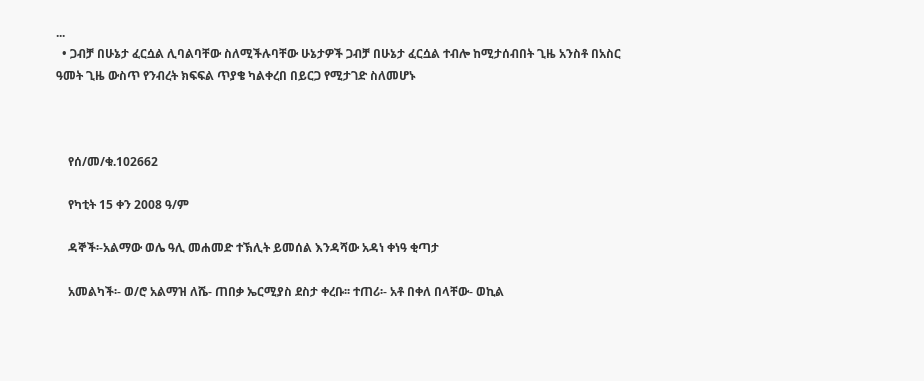...
  • ጋብቻ በሁኔታ ፈርሷል ሊባልባቸው ስለሚችሉባቸው ሁኔታዎች ጋብቻ በሁኔታ ፈርሷል ተብሎ ከሚታሰብበት ጊዜ አንስቶ በአስር ዓመት ጊዜ ውስጥ የንብረት ክፍፍል ጥያቄ ካልቀረበ በይርጋ የሚታገድ ስለመሆኑ



    የሰ/መ/ቁ.102662

    የካቲት 15 ቀን 2008 ዓ/ም

    ዳኞች፡-አልማው ወሌ ዓሊ መሐመድ ተኽሊት ይመሰል እንዳሻው አዳነ ቀነዓ ቂጣታ

    አመልካች፡- ወ/ሮ አልማዝ ለሼ- ጠበቃ ኤርሚያስ ደስታ ቀረቡ፡፡ ተጠሪ፡- አቶ በቀለ በላቸው- ወኪል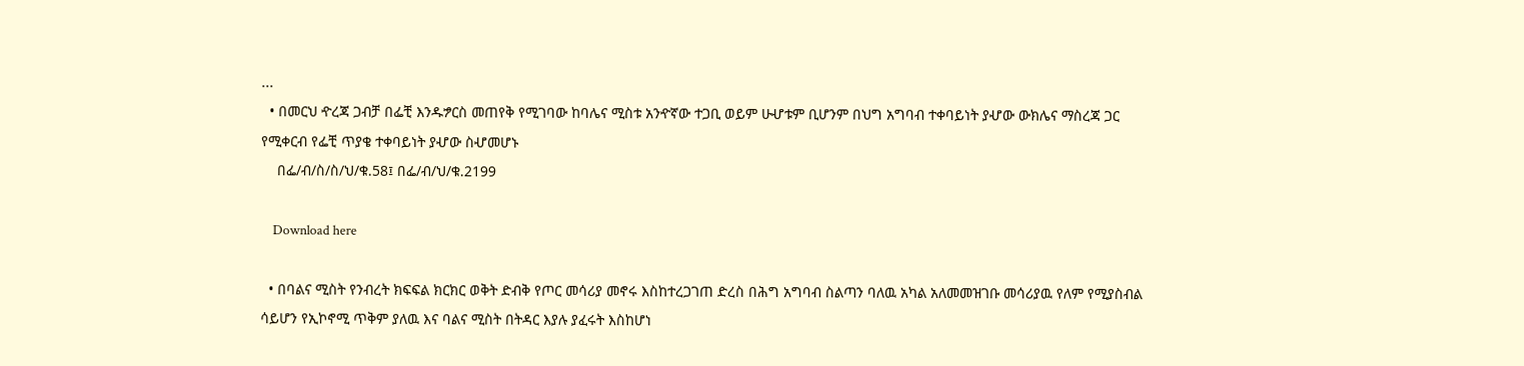...
  • በመርህ ዯረጃ ጋብቻ በፌቺ እንዱፇርስ መጠየቅ የሚገባው ከባሌና ሚስቱ አንዯኛው ተጋቢ ወይም ሁሇቱም ቢሆንም በህግ አግባብ ተቀባይነት ያሇው ውክሌና ማስረጃ ጋር የሚቀርብ የፌቺ ጥያቄ ተቀባይነት ያሇው ስሇመሆኑ
    በፌ/ብ/ስ/ስ/ህ/ቁ.58፤ በፌ/ብ/ህ/ቁ.2199

    Download here

  • በባልና ሚስት የንብረት ክፍፍል ክርክር ወቅት ድብቅ የጦር መሳሪያ መኖሩ እስከተረጋገጠ ድረስ በሕግ አግባብ ስልጣን ባለዉ አካል አለመመዝገቡ መሳሪያዉ የለም የሚያስብል ሳይሆን የኢኮኖሚ ጥቅም ያለዉ እና ባልና ሚስት በትዳር እያሉ ያፈሩት እስከሆነ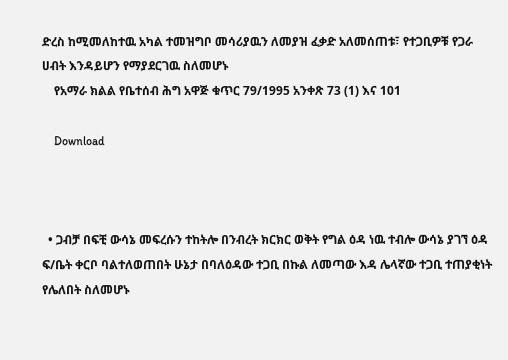ድረስ ከሚመለከተዉ አካል ተመዝግቦ መሳሪያዉን ለመያዝ ፈቃድ አለመሰጠቱ፣ የተጋቢዎቹ የጋራ ሀብት እንዳይሆን የማያደርገዉ ስለመሆኑ
    የአማራ ክልል የቤተሰብ ሕግ አዋጅ ቁጥር 79/1995 አንቀጽ 73 (1) እና 101

    Download



  • ጋብቻ በፍቺ ውሳኔ መፍረሱን ተከትሎ በንብረት ክርክር ወቅት የግል ዕዳ ነዉ ተብሎ ውሳኔ ያገኘ ዕዳ ፍ/ቤት ቀርቦ ባልተለወጠበት ሁኔታ በባለዕዳው ተጋቢ በኩል ለመጣው እዳ ሌላኛው ተጋቢ ተጠያቂነት የሌለበት ስለመሆኑ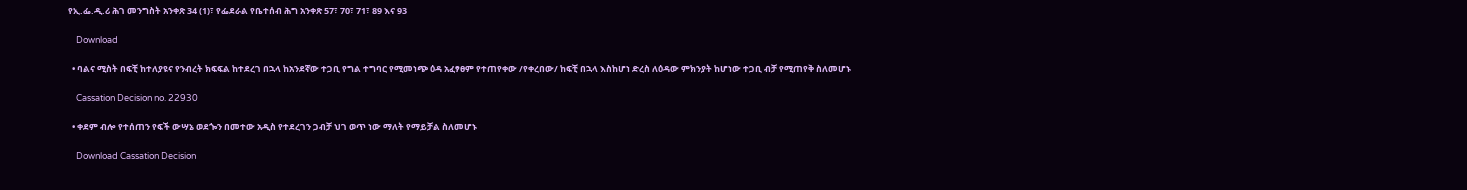የኢ.ፌ.ዲ.ሪ ሕገ መንግስት አንቀጽ 34 (1)፣ የፌደራል የቤተሰብ ሕግ አንቀጽ 57፣ 70፣ 71፣ 89 እና 93

    Download

  • ባልና ሚስት በፍቺ ከተለያዩና የንብረት ክፍፍል ከተደረገ በኋላ ከአንደኛው ተጋቢ የግል ተግባር የሚመነጭ ዕዳ አፈፃፀም የተጠየቀው /የቀረበው/ ከፍቺ በኋላ እስከሆነ ድረስ ለዕዳው ምክንያት ከሆነው ተጋቢ ብቻ የሚጠየቅ ስለመሆኑ

    Cassation Decision no. 22930

  • ቀደም ብሎ የተሰጠን የፍች ውሣኔ ወደጐን በመተው አዲስ የተደረገን ጋብቻ ህገ ወጥ ነው ማለት የማይቻል ስለመሆኑ

    Download Cassation Decision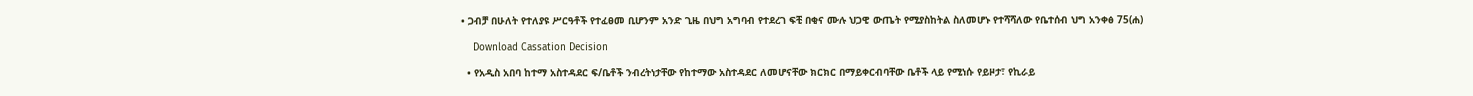• ጋብቻ በሁለት የተለያዩ ሥርዓቶች የተፈፀመ ቢሆንም አንድ ጊዜ በህግ አግባብ የተደረገ ፍቺ በቂና ሙሉ ህጋዊ ውጤት የሚያስከትል ስለመሆኑ የተሻሻለው የቤተሰብ ህግ አንቀፅ 75(ሐ)

    Download Cassation Decision

  • የአዲስ አበባ ከተማ አስተዳደር ፍ/ቤቶች ንብረትነታቸው የከተማው አስተዳደር ለመሆናቸው ክርክር በማይቀርብባቸው ቤቶች ላይ የሚነሱ የይዞታ፣ የኪራይ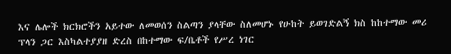እና ሌሎች ክርክሮችን አይተው ለመወሰን ስልጣን ያላቸው ስለመሆኑ የሁከት ይወገድልኝ ክስ ከከተማው መሪ ፕላን ጋር እስካልተያያዘ ድረስ በከተማው ፍ/ቤቶች የሥረ ነገር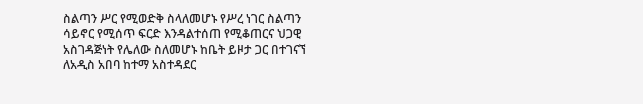ስልጣን ሥር የሚወድቅ ስላለመሆኑ የሥረ ነገር ስልጣን ሳይኖር የሚሰጥ ፍርድ እንዳልተሰጠ የሚቆጠርና ህጋዊ አስገዳጅነት የሌለው ስለመሆኑ ከቤት ይዞታ ጋር በተገናኘ ለአዲስ አበባ ከተማ አስተዳደር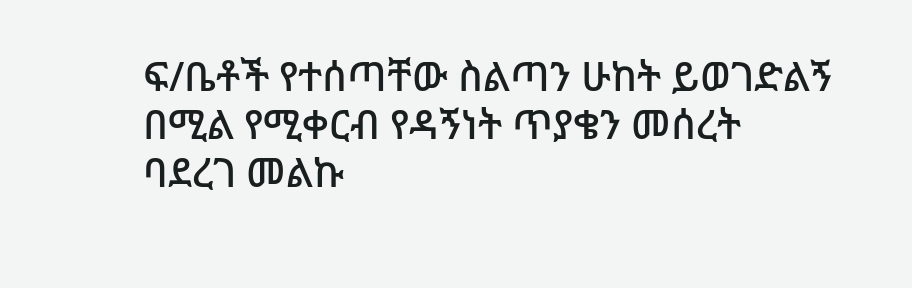ፍ/ቤቶች የተሰጣቸው ስልጣን ሁከት ይወገድልኝ በሚል የሚቀርብ የዳኝነት ጥያቄን መሰረት ባደረገ መልኩ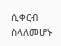ሲቀርብ ስላለመሆኑ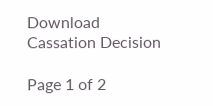Download Cassation Decision

Page 1 of 2